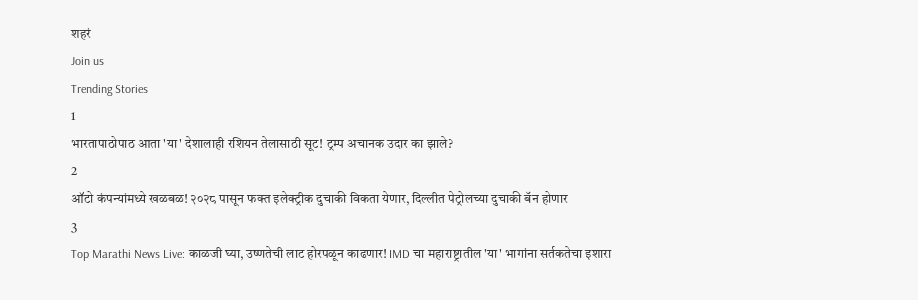शहरं
Join us
Trending Stories
1
भारतापाठोपाठ आता 'या' देशालाही रशियन तेलासाठी सूट! ट्रम्प अचानक उदार का झाले?
2
ऑटो कंपन्यांमध्ये खळबळ! २०२८ पासून फक्त इलेक्ट्रीक दुचाकी विकता येणार, दिल्लीत पेट्रोलच्या दुचाकी बॅन होणार
3
Top Marathi News Live: काळजी घ्या, उष्णतेची लाट होरपळून काढणार! IMD चा महाराष्ट्रातील 'या' भागांना सर्तकतेचा इशारा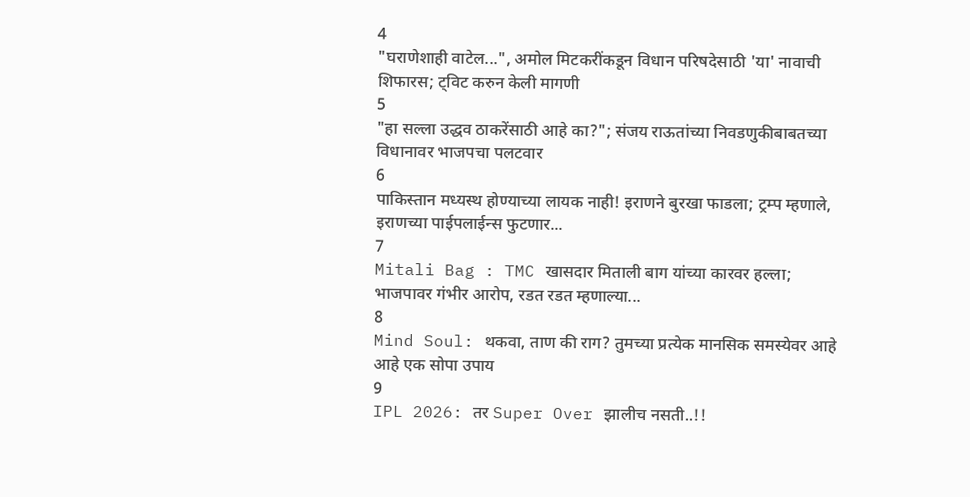4
"घराणेशाही वाटेल...", अमोल मिटकरींकडून विधान परिषदेसाठी 'या' नावाची शिफारस; ट्विट करुन केली मागणी
5
"हा सल्ला उद्धव ठाकरेंसाठी आहे का?"; संजय राऊतांच्या निवडणुकीबाबतच्या विधानावर भाजपचा पलटवार
6
पाकिस्तान मध्यस्थ होण्याच्या लायक नाही! इराणने बुरखा फाडला; ट्रम्प म्हणाले, इराणच्या पाईपलाईन्स फुटणार...
7
Mitali Bag : TMC खासदार मिताली बाग यांच्या कारवर हल्ला; भाजपावर गंभीर आरोप, रडत रडत म्हणाल्या...
8
Mind Soul: थकवा, ताण की राग? तुमच्या प्रत्येक मानसिक समस्येवर आहे आहे एक सोपा उपाय
9
IPL 2026: तर Super Over झालीच नसती..!!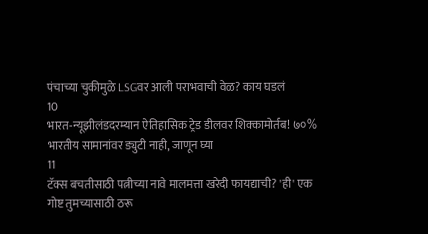पंचाच्या चुकीमुळे LSGवर आली पराभवाची वेळ? काय घडलं
10
भारत-न्यूझीलंडदरम्यान ऐतिहासिक ट्रेड डीलवर शिक्कामोर्तब! ७०% भारतीय सामानांवर ड्युटी नाही, जाणून घ्या
11
टॅक्स बचतीसाठी पत्नीच्या नावे मालमत्ता खरेदी फायद्याची? 'ही' एक गोष्ट तुमच्यासाठी ठरू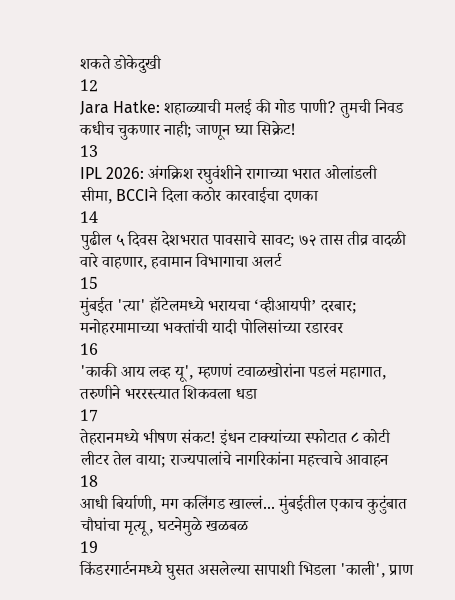शकते डोकेदुखी
12
Jara Hatke: शहाळ्याची मलई की गोड पाणी? तुमची निवड कधीच चुकणार नाही; जाणून घ्या सिक्रेट!
13
IPL 2026: अंगक्रिश रघुवंशीने रागाच्या भरात ओलांडली सीमा, BCCIने दिला कठोर कारवाईचा दणका
14
पुढील ५ दिवस देशभरात पावसाचे सावट; ७२ तास तीव्र वादळी वारे वाहणार, हवामान विभागाचा अलर्ट
15
मुंबईत 'त्या' हॉटेलमध्ये भरायचा ‘व्हीआयपी’ दरबार; मनोहरमामाच्या भक्तांची यादी पोलिसांच्या रडारवर
16
'काकी आय लव्ह यू', म्हणणं टवाळखोरांना पडलं महागात, तरुणीने भररस्त्यात शिकवला धडा
17
तेहरानमध्ये भीषण संकट! इंधन टाक्यांच्या स्फोटात ८ कोटी लीटर तेल वाया; राज्यपालांचे नागरिकांना महत्त्वाचे आवाहन
18
आधी बिर्याणी, मग कलिंगड खाल्लं... मुंबईतील एकाच कुटुंबात चौघांचा मृत्यू, घटनेमुळे खळबळ
19
किंडरगार्टनमध्ये घुसत असलेल्या सापाशी भिडला 'काली', प्राण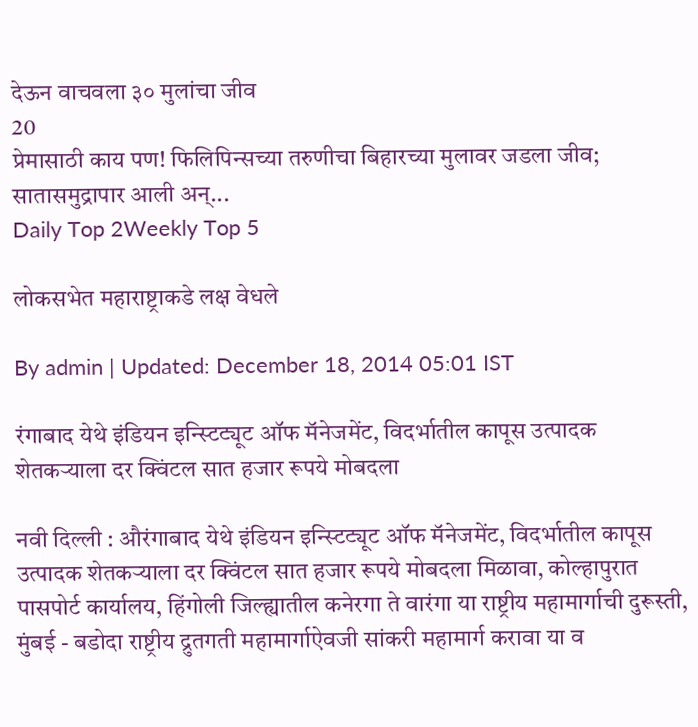देऊन वाचवला ३० मुलांचा जीव
20
प्रेमासाठी काय पण! फिलिपिन्सच्या तरुणीचा बिहारच्या मुलावर जडला जीव; सातासमुद्रापार आली अन्...
Daily Top 2Weekly Top 5

लोकसभेत महाराष्ट्राकडे लक्ष वेधले

By admin | Updated: December 18, 2014 05:01 IST

रंगाबाद येथे इंडियन इन्स्टिट्यूट ऑफ मॅनेजमेंट, विदर्भातील कापूस उत्पादक शेतकऱ्याला दर क्विंटल सात हजार रूपये मोबदला

नवी दिल्ली : औरंगाबाद येथे इंडियन इन्स्टिट्यूट ऑफ मॅनेजमेंट, विदर्भातील कापूस उत्पादक शेतकऱ्याला दर क्विंटल सात हजार रूपये मोबदला मिळावा, कोल्हापुरात पासपोर्ट कार्यालय, हिंगोली जिल्ह्यातील कनेरगा ते वारंगा या राष्ट्रीय महामार्गाची दुरूस्ती, मुंबई - बडोदा राष्ट्रीय द्रुतगती महामार्गाऐवजी सांकरी महामार्ग करावा या व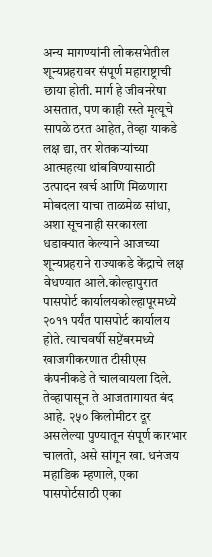अन्य मागण्यांनी लोकसभेतील शून्यप्रहरावर संपूर्ण महाराष्ट्राची छाया होती. मार्ग हे जीवनरेषा असतात, पण काही रस्ते मृत्यूचे सापळे ठरत आहेत, तेव्हा याकडे लक्ष द्या, तर शेतकऱ्यांच्या आत्महत्या थांबविण्यासाठी उत्पादन खर्च आणि मिळणारा मोबदला याचा ताळमेळ सांधा, अशा सूचनाही सरकारला धडाक्यात केल्याने आजच्या शून्यप्रहराने राज्याकडे केंद्राचे लक्ष वेधण्यात आले.कोल्हापुरात पासपोर्ट कार्यालयकोल्हापूरमध्ये २०११ पर्यंत पासपोर्ट कार्यालय होते. त्याचवर्षी सप्टेंबरमध्ये खाजगीकरणात टीसीएस कंपनीकडे ते चालवायला दिले. तेव्हापासून ते आजतागायत बंद आहे. २५० किलोमीटर दूर असलेल्या पुण्यातून संपूर्ण कारभार चालतो, असे सांगून खा. धनंजय महाडिक म्हणाले, एका पासपोर्टसाठी एका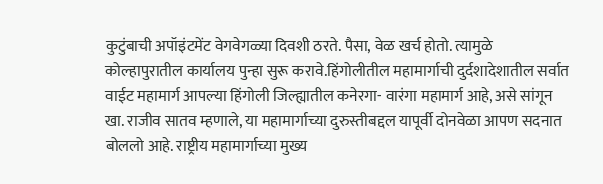कुटुंबाची अपॉइंटमेंट वेगवेगळ्या दिवशी ठरते. पैसा, वेळ खर्च होतो. त्यामुळे कोल्हापुरातील कार्यालय पुन्हा सुरू करावे.हिंगोलीतील महामार्गाची दुर्दशादेशातील सर्वात वाईट महामार्ग आपल्या हिंगोली जिल्ह्यातील कनेरगा- वारंगा महामार्ग आहे, असे सांगून खा. राजीव सातव म्हणाले, या महामार्गाच्या दुरुस्तीबद्दल यापूर्वी दोनवेळा आपण सदनात बोललो आहे. राष्ट्रीय महामार्गाच्या मुख्य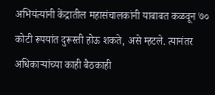अभियंत्यांनी केंद्रातील महासंचालकांनी याबाबत कळवून ७० कोटी रूपयांत दुरूस्ती होऊ शकते, असे म्हटले. त्यानंतर अधिकाऱ्यांच्या काही बैठकाही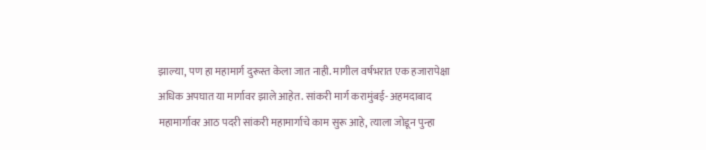झाल्या, पण हा महामार्ग दुरूस्त केला जात नाही. मागील वर्षभरात एक हजारापेक्षा अधिक अपघात या मार्गावर झाले आहेत. सांकरी मार्ग करामुंबई- अहमदाबाद महामार्गावर आठ पदरी सांकरी महामार्गाचे काम सुरू आहे, त्याला जोडून पुन्हा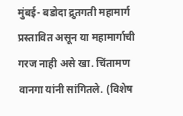मुंबई- बडोदा द्रुतगती महामार्ग प्रस्तावित असून या महामार्गाची गरज नाही असे खा. चिंतामण वानगा यांनी सांगितले. (विशेष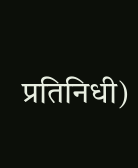प्रतिनिधी)